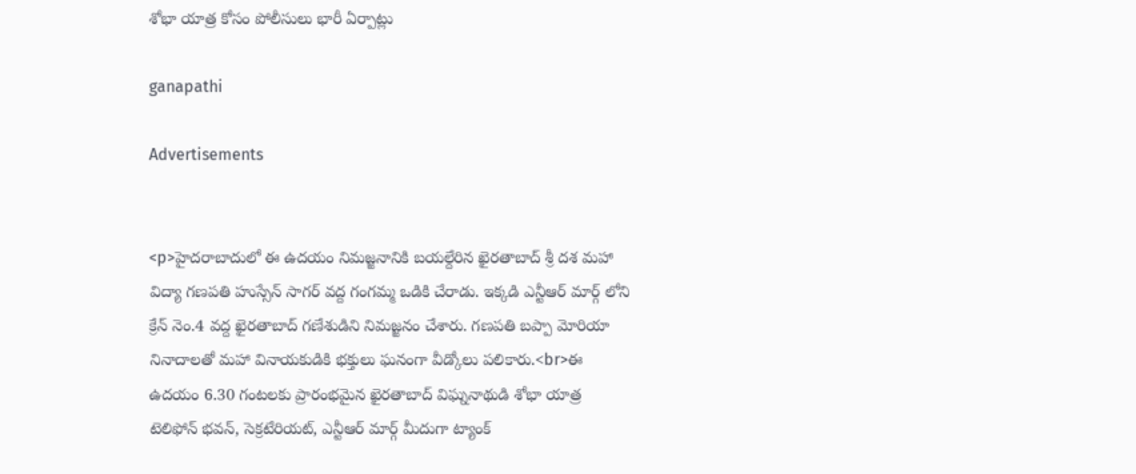శోభా యాత్ర కోసం పోలీసులు భారీ ఏర్పాట్లు

ganapathi

Advertisements


<p>హైదరాబాదులో ఈ ఉదయం నిమజ్జనానికి బయల్దేరిన ఖైరతాబాద్ శ్రీ దశ మహా విద్యా గణపతి హుస్సేన్ సాగర్ వద్ద గంగమ్మ ఒడికి చేరాడు. ఇక్కడి ఎన్టీఆర్ మార్గ్ లోని క్రేన్ నెం.4 వద్ద ఖైరతాబాద్ గణేశుడిని నిమజ్జనం చేశారు. గణపతి బప్పా మోరియా నినాదాలతో మహా వినాయకుడికి భక్తులు ఘనంగా వీడ్కోలు పలికారు.<br>ఈ ఉదయం 6.30 గంటలకు ప్రారంభమైన ఖైరతాబాద్ విఘ్ననాథుడి శోభా యాత్ర టెలిఫోన్ భవన్, సెక్రటేరియట్, ఎన్టీఆర్ మార్గ్ మీదుగా ట్యాంక్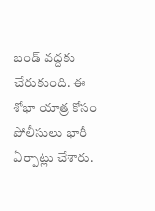బండ్ వద్దకు చేరుకుంది. ఈ శోభా యాత్ర కోసం పోలీసులు భారీ ఏర్పాట్లు చేశారు.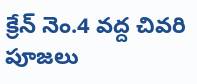క్రేన్ నెం.4 వద్ద చివరి పూజలు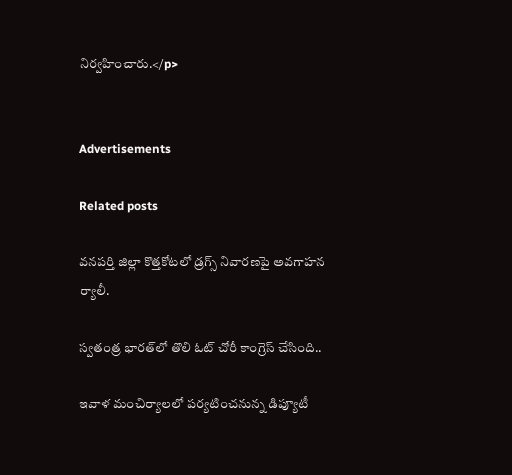నిర్వహించారు.</p>


Advertisements

Related posts

వనపర్తి జిల్లా కొత్తకోటలో డ్రగ్స్ నివారణపై అవగాహన ర్యాలీ.

స్వతంత్ర భారత్‌లో తొలి ఓట్ చోరీ కాంగ్రెస్ చేసింది..

ఇవాళ మంచిర్యాలలో పర్యటించనున్న డిప్యూటీ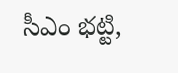సీఎం భట్టి,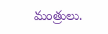మంత్రులు.